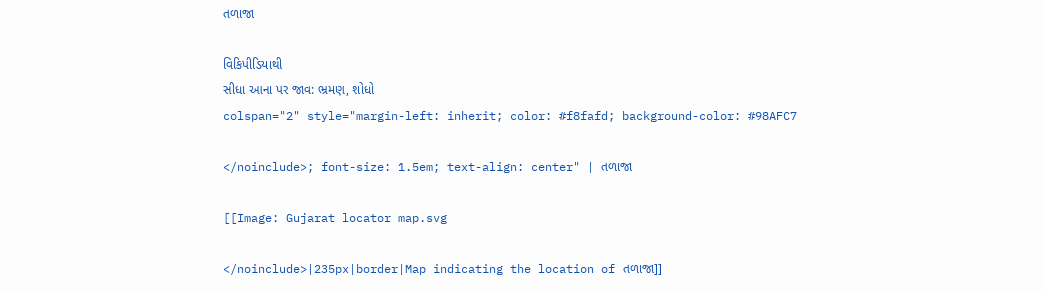તળાજા

વિકિપીડિયાથી
સીધા આના પર જાવ: ભ્રમણ, શોધો
colspan="2" style="margin-left: inherit; color: #f8fafd; background-color: #98AFC7

</noinclude>; font-size: 1.5em; text-align: center" | તળાજા

[[Image: Gujarat locator map.svg

</noinclude>|235px|border|Map indicating the location of તળાજા]]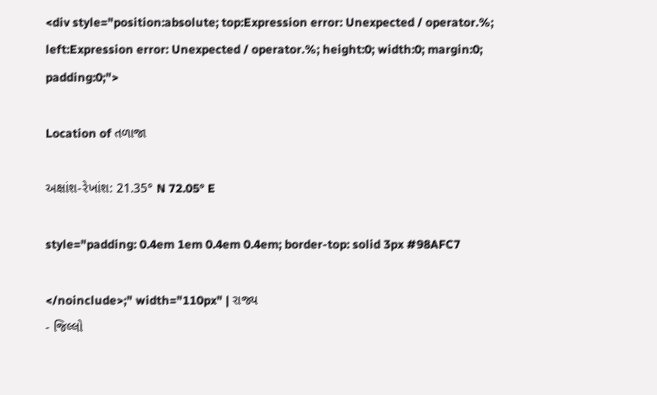<div style="position:absolute; top:Expression error: Unexpected / operator.%; left:Expression error: Unexpected / operator.%; height:0; width:0; margin:0; padding:0;">

Location of તળાજા

અક્ષાંશ-રેખાંશ: 21.35° N 72.05° E

style="padding: 0.4em 1em 0.4em 0.4em; border-top: solid 3px #98AFC7

</noinclude>;" width="110px" | રાજ્ય
- જિલ્લો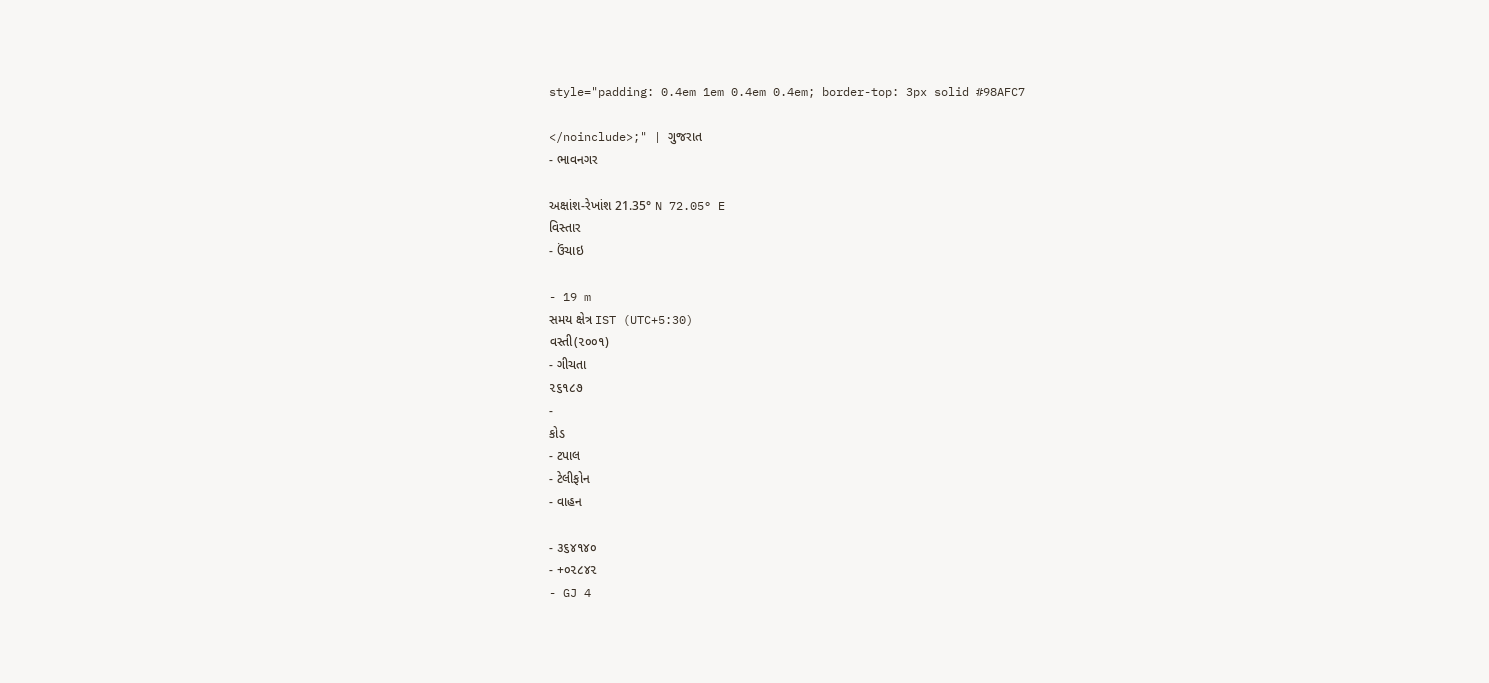style="padding: 0.4em 1em 0.4em 0.4em; border-top: 3px solid #98AFC7

</noinclude>;" | ગુજરાત
- ભાવનગર

અક્ષાંશ-રેખાંશ 21.35° N 72.05° E
વિસ્તાર
- ઉંચાઇ

- 19 m
સમય ક્ષેત્ર IST (UTC+5:30)
વસ્તી(૨૦૦૧)
- ગીચતા
૨૬૧૮૭
-
કોડ
- ટપાલ
- ટેલીફોન
- વાહન

- ૩૬૪૧૪૦
- +૦૨૮૪૨
- GJ 4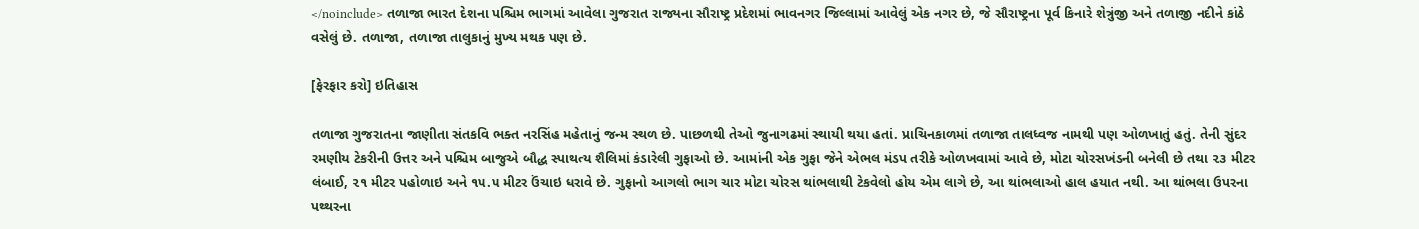</noinclude> તળાજા ભારત દેશના પશ્ચિમ ભાગમાં આવેલા ગુજરાત રાજ્યના સૌરાષ્ટ્ર પ્રદેશમાં ભાવનગર જિલ્લામાં આવેલું એક નગર છે, જે સૌરાષ્ટ્રના પૂર્વ કિનારે શેત્રુંજી અને તળાજી નદીને કાંઠે વસેલું છે. તળાજા, તળાજા તાલુકાનું મુખ્ય મથક પણ છે.

[ફેરફાર કરો] ઇતિહાસ

તળાજા ગુજરાતના જાણીતા સંતકવિ ભક્ત નરસિંહ મહેતાનું જન્મ સ્થળ છે. પાછળથી તેઓ જુનાગઢમાં સ્થાયી થયા હતાં. પ્રાચિનકાળમાં તળાજા તાલધ્વજ નામથી પણ ઓળખાતું હતું. તેની સુંદર રમણીય ટેકરીની ઉત્તર અને પશ્ચિમ બાજુએ બૌદ્ધ સ્પાથત્ય શૈલિમાં કંડારેલી ગુફાઓ છે. આમાંની એક ગુફા જેને એભલ મંડપ તરીકે ઓળખવામાં આવે છે, મોટા ચોરસખંડની બનેલી છે તથા ૨૩ મીટર લંબાઈ, ૨૧ મીટર પહોળાઇ અને ૧૫.૫ મીટર ઉંચાઇ ધરાવે છે. ગુફાનો આગલો ભાગ ચાર મોટા ચોરસ થાંભલાથી ટેકવેલો હોય એમ લાગે છે, આ થાંભલાઓ હાલ હયાત નથી. આ થાંભલા ઉપરના પથ્થરના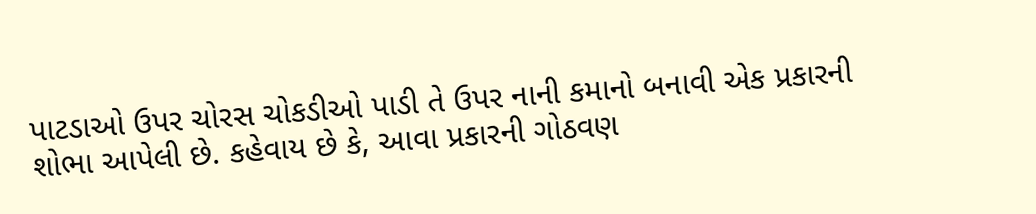પાટડાઓ ઉપર ચોરસ ચોકડીઓ પાડી તે ઉપર નાની કમાનો બનાવી એક પ્રકારની શોભા આપેલી છે. કહેવાય છે કે, આવા પ્રકારની ગોઠવણ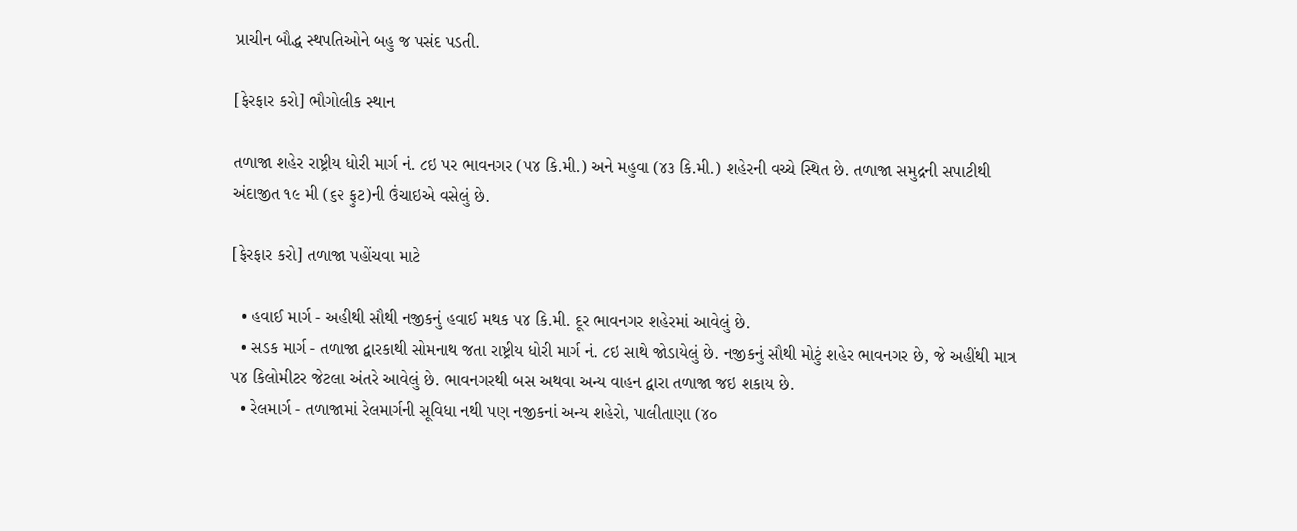પ્રાચીન બૌદ્ધ સ્થપતિઓને બહુ જ પસંદ પડતી.

[ફેરફાર કરો] ભૌગોલીક સ્થાન

તળાજા શહેર રાષ્ટ્રીય ધોરી માર્ગ નં. ૮ઇ પર ભાવનગર (૫૪ કિ.મી.) અને મહુવા (૪૩ કિ.મી.) શહેરની વચ્ચે સ્થિત છે. તળાજા સમુદ્રની સપાટીથી અંદાજીત ૧૯ મી (૬૨ ફુટ)ની ઉંચાઇએ વસેલું છે.

[ફેરફાર કરો] તળાજા પહોંચવા માટે

  • હવાઈ માર્ગ - અહીથી સૌથી નજીકનું હવાઈ મથક ૫૪ કિ.મી. દૂર ભાવનગર શહેરમાં આવેલું છે.
  • સડક માર્ગ - તળાજા દ્વારકાથી સોમનાથ જતા રાષ્ટ્રીય ધોરી માર્ગ નં. ૮ઇ સાથે જોડાયેલું છે. નજીકનું સૌથી મોટું શહેર ભાવનગર છે, જે અહીંથી માત્ર ૫૪ કિલોમીટર જેટલા અંતરે આવેલું છે. ભાવનગરથી બસ અથવા અન્ય વાહન દ્વારા તળાજા જઇ શકાય છે.
  • રેલમાર્ગ - તળાજામાં રેલમાર્ગની સૂવિધા નથી પણ નજીકનાં અન્ય શહેરો, પાલીતાણા (૪૦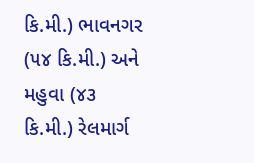કિ.મી.) ભાવનગર (૫૪ કિ.મી.) અને મહુવા (૪૩ કિ.મી.) રેલમાર્ગ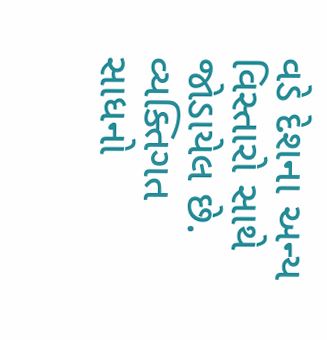વડે દેશના અન્ય વિસ્તારો સાથે જોડાયેલ છે.
વ્યક્તિગત સાધનો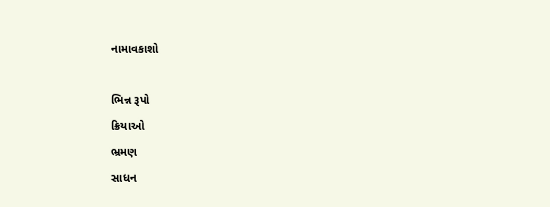નામાવકાશો

ભિન્ન રૂપો
ક્રિયાઓ
ભ્રમણ
સાધન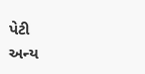પેટી
અન્ય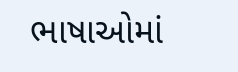ભાષાઓમાં